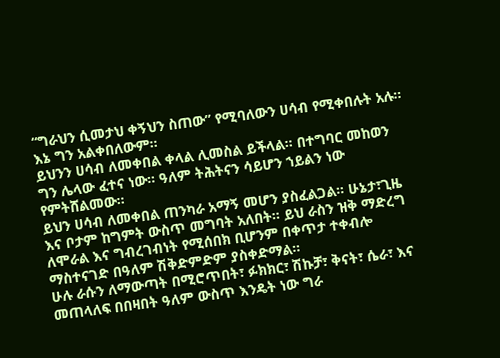“ግራህን ሲመታህ ቀኝህን ስጠው” የሚባለውን ሀሳብ የሚቀበሉት አሉ። እኔ ግን አልቀበለውም።
ይህንን ሀሳብ ለመቀበል ቀላል ሊመስል ይችላል። በተግባር መከወን ግን ሌላው ፈተና ነው። ዓለም ትሕትናን ሳይሆን ኀይልን ነው የምትሸልመው።
ይህን ሀሳብ ለመቀበል ጠንካራ አማኝ መሆን ያስፈልጋል። ሁኔታ፣ጊዜ እና ቦታም ከግምት ውስጥ መግባት አለበት። ይህ ራስን ዝቅ ማድረግ ለሞራል እና ግብረገብነት የሚሰበክ ቢሆንም በቀጥታ ተቀብሎ ማስተናገድ በዓለም ሽቅድምድም ያስቀድማል።
ሁሉ ራሱን ለማውጣት በሚሮጥበት፣ ፉክክር፣ ሽኩቻ፣ ቅናት፣ ሴራ፣ እና መጠላለፍ በበዛበት ዓለም ውስጥ እንዴት ነው ግራ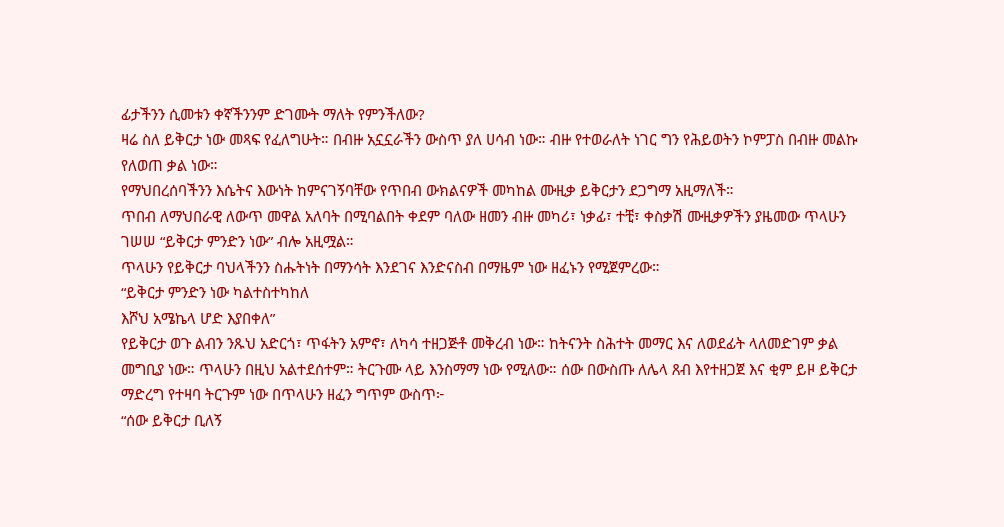ፊታችንን ሲመቱን ቀኛችንንም ድገሙት ማለት የምንችለው?
ዛሬ ስለ ይቅርታ ነው መጻፍ የፈለግሁት። በብዙ አኗኗራችን ውስጥ ያለ ሀሳብ ነው። ብዙ የተወራለት ነገር ግን የሕይወትን ኮምፓስ በብዙ መልኩ የለወጠ ቃል ነው።
የማህበረሰባችንን እሴትና እውነት ከምናገኝባቸው የጥበብ ውክልናዎች መካከል ሙዚቃ ይቅርታን ደጋግማ አዚማለች።
ጥበብ ለማህበራዊ ለውጥ መዋል አለባት በሚባልበት ቀደም ባለው ዘመን ብዙ መካሪ፣ ነቃፊ፣ ተቺ፣ ቀስቃሽ ሙዚቃዎችን ያዜመው ጥላሁን ገሠሠ “ይቅርታ ምንድን ነው” ብሎ አዚሟል።
ጥላሁን የይቅርታ ባህላችንን ስሑትነት በማንሳት እንደገና እንድናስብ በማዜም ነው ዘፈኑን የሚጀምረው።
“ይቅርታ ምንድን ነው ካልተስተካከለ
እሾህ አሜኬላ ሆድ እያበቀለ”
የይቅርታ ወጉ ልብን ንጹህ አድርጎ፣ ጥፋትን አምኖ፣ ለካሳ ተዘጋጅቶ መቅረብ ነው። ከትናንት ስሕተት መማር እና ለወደፊት ላለመድገም ቃል መግቢያ ነው። ጥላሁን በዚህ አልተደሰተም። ትርጉሙ ላይ እንስማማ ነው የሚለው። ሰው በውስጡ ለሌላ ጸብ እየተዘጋጀ እና ቂም ይዞ ይቅርታ ማድረግ የተዛባ ትርጉም ነው በጥላሁን ዘፈን ግጥም ውስጥ፦
“ሰው ይቅርታ ቢለኝ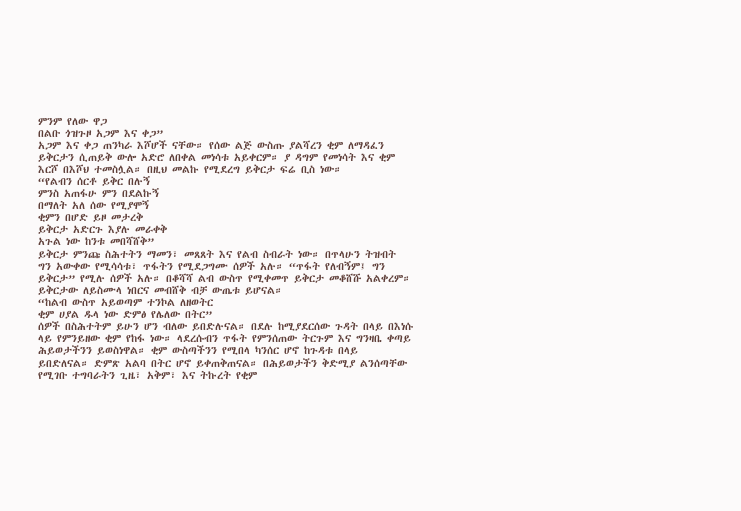ምንም የለው ዋጋ
በልቡ ጎዝጉዞ አጋም እና ቀጋ”
አጋም እና ቀጋ ጠንካራ እሾሆች ናቸው። የሰው ልጅ ውስጡ ያልሻረን ቂም ለማዳፈን ይቅርታን ሲጠይቅ ውሎ አድሮ ለበቀል መነሳቱ አይቀርም። ያ ዳግም የመነሳት እና ቂም እርሾ በእሾህ ተመስሏል። በዚህ መልኩ የሚደረግ ይቅርታ ፍሬ ቢስ ነው።
“የልብን ሰርቶ ይቅር በሉኝ
ምንስ አጠፋሁ ምን በደልኩኝ
በማለት አለ ሰው የሚያሞኝ
ቂምን በሆድ ይዞ መታረቅ
ይቅርታ አድርጉ እያሉ መራቀቅ
አጉል ነው ከንቱ መበሻሸቅ”
ይቅርታ ምንጩ ስሕተትን ማመን፣ መጸጸት እና የልብ ስብራት ነው። በጥላሁን ትዝብት ግን አውቀው የሚሳሳቱ፣ ጥፋትን የሚደጋግሙ ሰዎች አሉ። “ጥፋት የለብኝም፤ ግን ይቅርታ” የሚሉ ሰዎች አሉ። በቆሻሻ ልብ ውስጥ የሚቀመጥ ይቅርታ መቆሸሹ አልቀረም። ይቅርታው ለይስሙላ ነበርና መብሸቅ ብቻ ውጤቱ ይሆናል።
“ከልብ ውስጥ አይወጣም ተንኮል ለዘወትር
ቂም ሀያል ዱላ ነው ድምፅ የሌለው በትር”
ሰዎች በስሕተትም ይሁን ሆን ብለው ይበድሉናል። በደሉ ከሚያደርሰው ጉዳት በላይ በእነሱ ላይ የምንይዘው ቂም የከፋ ነው። ላደረሱብን ጥፋት የምንሰጠው ትርጉም እና ግንዛቤ ቀጣይ ሕይወታችንን ይወስነዋል። ቂም ውስጣችንን የሚበላ ካንሰር ሆኖ ከጉዳቱ በላይ ይበድለናል። ድምጽ አልባ በትር ሆኖ ይቀጠቅጠናል። በሕይወታችን ቅድሚያ ልንሰጣቸው የሚገቡ ተግባራትን ጊዜ፣ አቅም፣ እና ትኩረት የቂም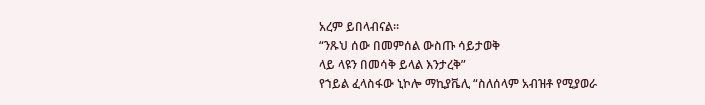አረም ይበላብናል።
“ንጹህ ሰው በመምሰል ውስጡ ሳይታወቅ
ላይ ላዩን በመሳቅ ይላል እንታረቅ”
የኀይል ፈላስፋው ኒኮሎ ማኪያቬሊ “ስለሰላም አብዝቶ የሚያወራ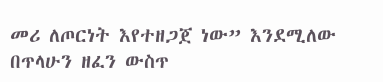መሪ ለጦርነት እየተዘጋጀ ነው” እንደሚለው በጥላሁን ዘፈን ውስጥ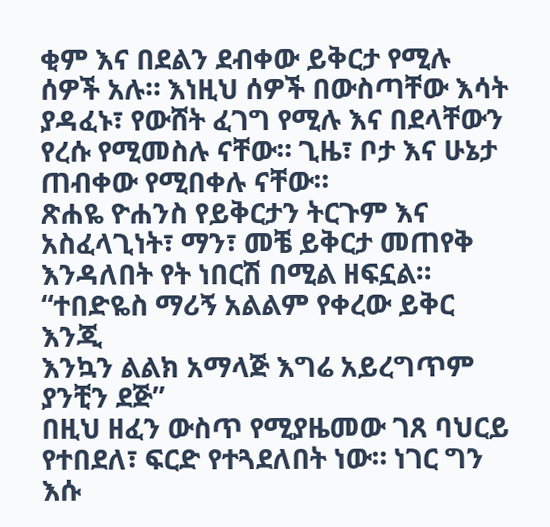ቂም እና በደልን ደብቀው ይቅርታ የሚሉ ሰዎች አሉ። እነዚህ ሰዎች በውስጣቸው እሳት ያዳፈኑ፣ የውሸት ፈገግ የሚሉ እና በደላቸውን የረሱ የሚመስሉ ናቸው። ጊዜ፣ ቦታ እና ሁኔታ ጠብቀው የሚበቀሉ ናቸው።
ጽሐዬ ዮሐንስ የይቅርታን ትርጉም እና አስፈላጊነት፣ ማን፣ መቼ ይቅርታ መጠየቅ እንዳለበት የት ነበርሽ በሚል ዘፍኗል።
“ተበድዬስ ማሪኝ አልልም የቀረው ይቅር እንጂ
እንኳን ልልክ አማላጅ እግሬ አይረግጥም ያንቺን ደጅ”
በዚህ ዘፈን ውስጥ የሚያዜመው ገጸ ባህርይ የተበደለ፣ ፍርድ የተጓደለበት ነው። ነገር ግን እሱ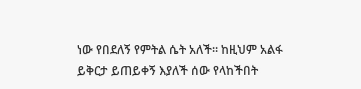ነው የበደለኝ የምትል ሴት አለች። ከዚህም አልፋ ይቅርታ ይጠይቀኝ እያለች ሰው የላከችበት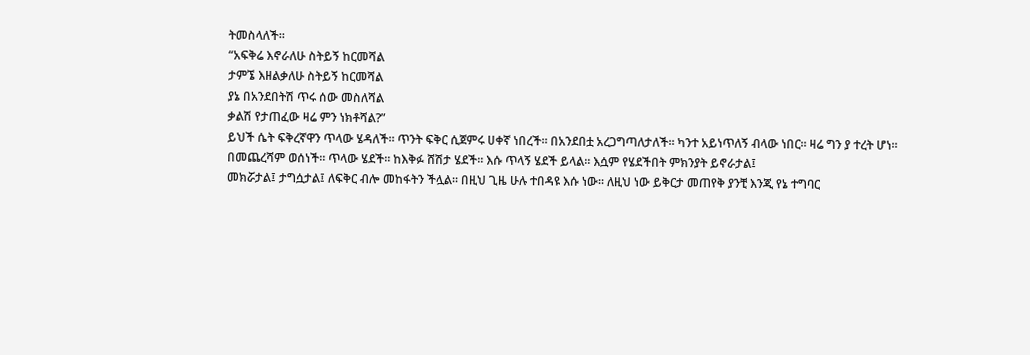ትመስላለች።
“አፍቅሬ እኖራለሁ ስትይኝ ከርመሻል
ታምኜ እዘልቃለሁ ስትይኝ ከርመሻል
ያኔ በአንደበትሽ ጥሩ ሰው መስለሻል
ቃልሽ የታጠፈው ዛሬ ምን ነክቶሻል?”
ይህች ሴት ፍቅረኛዋን ጥላው ሄዳለች። ጥንት ፍቅር ሲጀምሩ ሀቀኛ ነበረች። በአንደበቷ አረጋግጣለታለች። ካንተ አይነጥለኝ ብላው ነበር። ዛሬ ግን ያ ተረት ሆነ። በመጨረሻም ወሰነች። ጥላው ሄደች። ከእቅፉ ሸሽታ ሄደች። እሱ ጥላኝ ሄደች ይላል። እሷም የሄደችበት ምክንያት ይኖራታል፤
መክሯታል፤ ታግሷታል፤ ለፍቅር ብሎ መከፋትን ችሏል። በዚህ ጊዜ ሁሉ ተበዳዩ እሱ ነው። ለዚህ ነው ይቅርታ መጠየቅ ያንቺ እንጂ የኔ ተግባር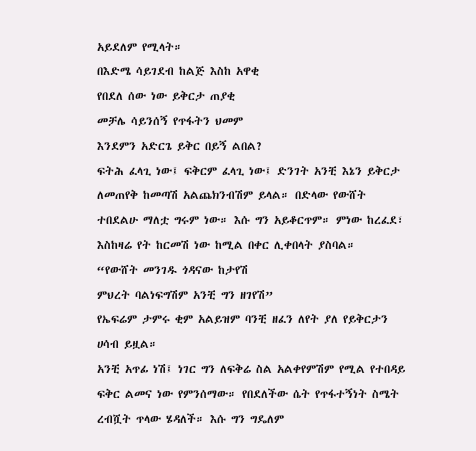አይደለም የሚላት።
በእድሜ ሳይገደብ ከልጅ እስከ አዋቂ
የበደለ ሰው ነው ይቅርታ ጠያቂ
መቻሌ ሳይንሰኝ የጥፋትን ህመም
እንደምን አድርጌ ይቅር በይኝ ልበል?
ፍትሕ ፈላጊ ነው፤ ፍቅርም ፈላጊ ነው፤ ድንገት አንቺ እኔን ይቅርታ ለመጠየቅ ከመጣሽ አልጨክንብሽም ይላል። በድላው የውሸት ተበደልሁ ማለቷ ግሩም ነው። እሱ ግን አይቆርጥም። ምነው ከረፈደ፣ እስከዛሬ የት ከርመሽ ነው ከሚል በቀር ሊቀበላት ያስባል።
“የውሸት መንገዱ ጎዳናው ከታየሽ
ምህረት ባልነፍግሽም አንቺ ግን ዘገየሽ”
የኤፍሬም ታምሩ ቂም አልይዝም ባንቺ ዘፈን ለየት ያለ የይቅርታን ሀሳብ ይዟል።
አንቺ አጥፊ ነሽ፤ ነገር ግን ለፍቅሬ ስል አልቀየምሽም የሚል የተበዳይ ፍቅር ልመና ነው የምንሰማው። የበደለችው ሴት የጥፋተኝነት ስሜት ረብሿት ጥላው ሄዳለች። እሱ ግን ግዴለም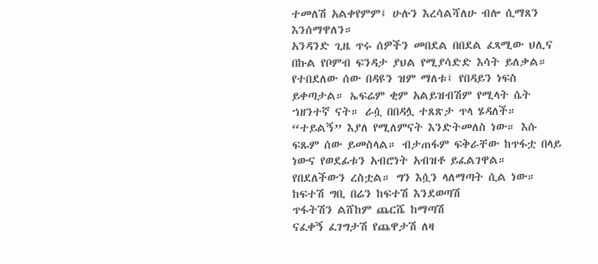ተመለሽ አልቀየምም፤ ሁሉን እረሳልሻለሁ ብሎ ሲማጸን እንሰማዋለን።
አንዳንድ ጊዜ ጥሩ ሰዎችን መበደል በበደል ፈጻሚው ህሊና በኩል የቦምብ ፍንዳታ ያህል የሚያሳድድ እሳት ይለቃል። የተበደለው ሰው በዳዩን ዝም ማለቱ፤ የበዳይን ነፍስ ይቀጣታል። ኤፍሬም ቂም አልይዝብሽም የሚላት ሴት ኀዘንተኛ ናት። ራሷ በበዳሏ ተጸጽታ ጥላ ሄዳለች። “ተይልኝ” እያለ የሚለምናት እንድትመለስ ነው። እሱ ፍጹም ሰው ይመስላል። ብታጠፋም ፍቅራቸው ከጥፋቷ በላይ ነውና የወደፊቱን አብሮነት አብዝቶ ይፈልገዋል። የበደለችውን ረስቷል። ግን እሷን ላለማጣት ሲል ነው።
ከፍተሽ ግቢ በሬን ከፍተሽ እንደወጣሽ
ጥፋትሽን ልሸከም ጨርሼ ከማጣሽ
ናፈቀኝ ፈገግታሽ የጨዋታሽ ለዛ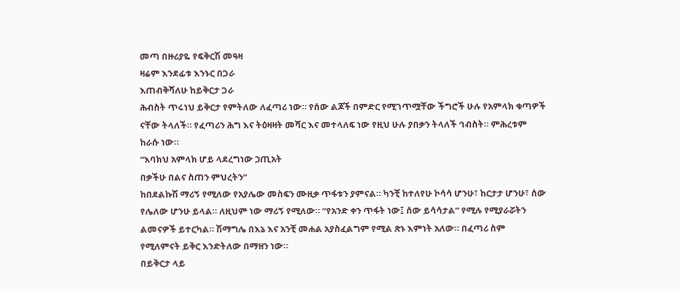መጣ በዙሪያዬ የፍቅርሽ መዓዛ
ዛሬም እንደፊቱ እንኑር በጋራ
እጠብቅሻለሁ ከይቅርታ ጋራ
ሕብስት ጥሩነህ ይቅርታ የምትለው ለፈጣሪ ነው። የሰው ልጆች በምድር የሚገጥሟቸው ችግሮች ሁሉ የአምላክ ቁጣዎች ናቸው ትላለች። የፈጣሪን ሕግ እና ትዕዛዛት መሻር እና መተላለፍ ነው የዚህ ሁሉ ያበቃን ትላለች ኅብስት። ምሕረቱም ከራሱ ነው።
“እባክህ አምላክ ሆይ ላደረግነው ኃጢአት
በቃችሁ በልና ስጠን ምህረትን”
ከበደልኩሽ ማሪኝ የሚለው የአያሌው መስፍን ሙዚቃ ጥፋቱን ያምናል። ካንቺ ከተለየሁ ኮሳሳ ሆንሁ፣ ከርታታ ሆንሁ፣ ሰው የሌለው ሆንሁ ይላል። ለዚህም ነው ማሪኝ የሚለው። “የአንድ ቀን ጥፋት ነው፤ ሰው ይሳሳታል” የሚሉ የሚያራሯትን ልመናዎች ይተርካል። ሽማግሌ በእኔ እና አንቺ መሐል አያስፈልግም የሚል ጽኑ እምነት አለው። በፈጣሪ ስም የሚለምናት ይቅር እንድትለው በማዘን ነው።
በይቅርታ ላይ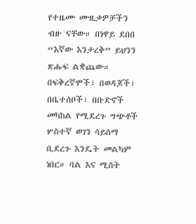የተዜሙ ሙዚቃዎቻችን ብዙ ናቸው። በነዋይ ደበበ “እኛው እንታረቅ” ይህንን ጽሑፍ ልቋጨው። በፍቅረኛሞች፣ በወዳጆች፣ በቤተሰቦች፣ በቡድኖች መካከል የሚደረጉ ግጭቶች ሦስተኛ ወገን ሳይሰማ ቢደረጉ እንዴት መልካም ነበር። ባል እና ሚስት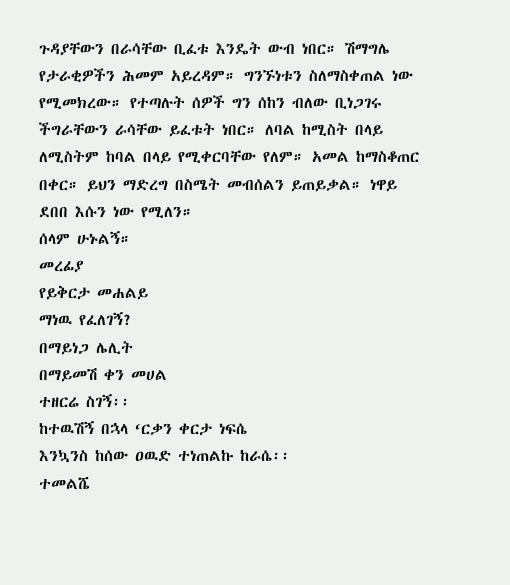ጉዳያቸውን በራሳቸው ቢፈቱ እንዴት ውብ ነበር። ሽማግሌ የታራቂዎችን ሕመም አይረዳም። ግንኙነቱን ስለማስቀጠል ነው የሚመክረው። የተጣሉት ሰዎች ግን ሰከን ብለው ቢነጋገሩ ችግራቸውን ራሳቸው ይፈቱት ነበር። ለባል ከሚስት በላይ ለሚስትም ከባል በላይ የሚቀርባቸው የለም። አመል ከማስቆጠር በቀር። ይህን ማድረግ በስሜት መብሰልን ይጠይቃል። ነዋይ ደበበ እሱን ነው የሚለን።
ሰላም ሁኑልኝ።
መረፊያ
የይቅርታ መሐልይ
ማነዉ የፈለገኝ?
በማይነጋ ሌሊት
በማይመሽ ቀን መሀል
ተዘርሬ ስገኝ፡፡
ከተዉሽኝ በኋላ ‘ርቃን ቀርታ ነፍሴ
እንኳንስ ከሰው ዐዉድ ተነጠልኩ ከራሴ፡፡
ተመልሼ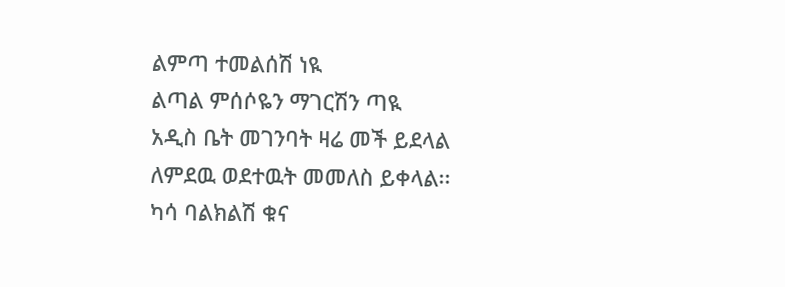ልምጣ ተመልሰሽ ነዪ
ልጣል ምሰሶዬን ማገርሽን ጣዪ
አዲስ ቤት መገንባት ዛሬ መች ይደላል
ለምደዉ ወደተዉት መመለስ ይቀላል፡፡
ካሳ ባልክልሽ ቁና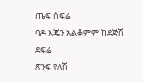ጤፍ ሰፍሬ
ባዶ እጄን አልቆምም ከደጅሽ ደፍሬ
ጽንፍ የለሽ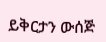ይቅርታን ውሰጅ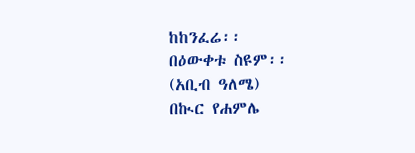ከከንፈሬ፡፡
በዕውቀቱ ስዩም፡፡
(አቢብ ዓለሜ)
በኲር የሐምሌ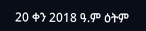20 ቀን 2018 ዓ.ም ዕትም